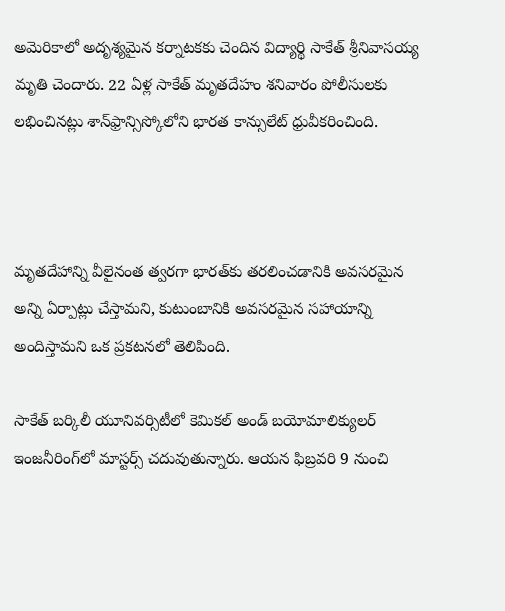అమెరికాలో అదృశ్యమైన కర్నాటకకు చెందిన విద్యార్థి సాకేత్‌ శ్రీనివాసయ్య మృతి చెందారు. 22 ఏళ్ల సాకేత్‌ మృతదేహం శనివారం పోలీసులకు లభించినట్లు శాన్‌ఫ్రాన్సిస్కోలోని భారత కాన్సులేట్‌ ధ్రువీకరించింది.



మృతదేహాన్ని వీలైనంత త్వరగా భారత్‌కు తరలించడానికి అవసరమైన అన్ని ఏర్పాట్లు చేస్తామని, కుటుంబానికి అవసరమైన సహాయాన్ని అందిస్తామని ఒక ప్రకటనలో తెలిపింది.

సాకేత్‌ బర్కిలీ యూనివర్సిటీలో కెమికల్‌ అండ్‌ బయోమాలిక్యులర్‌ ఇంజనీరింగ్‌లో మాస్టర్స్‌ చదువుతున్నారు. ఆయన ఫిబ్రవరి 9 నుంచి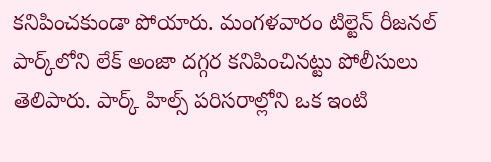కనిపించకుండా పోయారు. మంగళవారం టిల్టెన్‌ రీజనల్‌ పార్క్‌లోని లేక్‌ అంజా దగ్గర కనిపించినట్టు పోలీసులు తెలిపారు. పార్క్‌ హిల్స్‌ పరిసరాల్లోని ఒక ఇంటి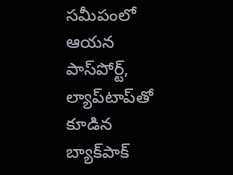సమీపంలో ఆయన పాస్‌పోర్ట్, ల్యాప్‌టాప్‌తో కూడిన బ్యాక్‌పాక్‌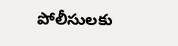పోలీసులకు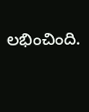లభించింది.